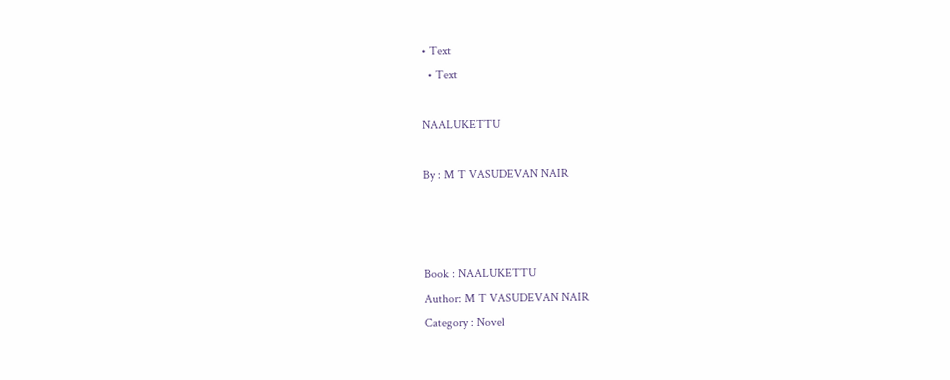• Text
  • Text

NAALUKETTU

By : M T VASUDEVAN NAIR



Book : NAALUKETTU
Author: M T VASUDEVAN NAIR
Category : Novel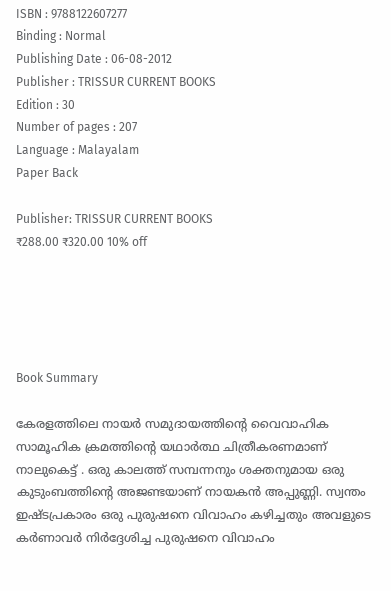ISBN : 9788122607277
Binding : Normal
Publishing Date : 06-08-2012
Publisher : TRISSUR CURRENT BOOKS
Edition : 30
Number of pages : 207
Language : Malayalam
Paper Back

Publisher: TRISSUR CURRENT BOOKS
₹288.00 ₹320.00 10% off





Book Summary

കേരളത്തിലെ നായർ സമുദായത്തിന്റെ വൈവാഹിക സാമൂഹിക ക്രമത്തിന്റെ യഥാർത്ഥ ചിത്രീകരണമാണ് നാലുകെട്ട് . ഒരു കാലത്ത് സമ്പന്നനും ശക്തനുമായ ഒരു കുടുംബത്തിന്റെ അജണ്ടയാണ് നായകൻ അപ്പുണ്ണി. സ്വന്തം ഇഷ്ടപ്രകാരം ഒരു പുരുഷനെ വിവാഹം കഴിച്ചതും അവളുടെ കർണാവർ നിർദ്ദേശിച്ച പുരുഷനെ വിവാഹം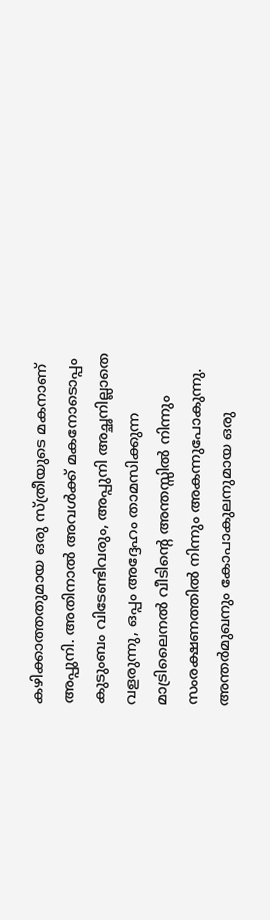കഴിക്കാത്തതുമായ ഒരു സ്ത്രീയുടെ മകനാണ് അപ്പുനി. അതിനാൽ അവൾക്ക് മകനോടൊപ്പം കുടുംബം വിടേണ്ടിവരും, അപ്പുനി അച്ഛനില്ലാതെ വളരുന്നു, ഒപ്പം അദ്ദേഹം താമസിക്കുന്ന മാട്രിലൈനൽ വീടിന്റെ അന്തസ്സിൽ നിന്നും സംരക്ഷണത്തിൽ നിന്നും അകന്നുപോകുന്നു. അന്തർമുഖനും കോപാകുലനുമായ ഒരു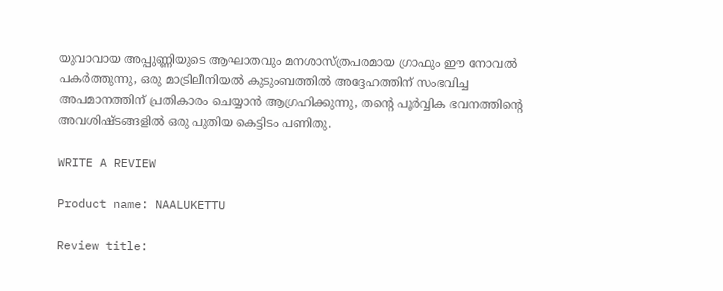യുവാവായ അപ്പുണ്ണിയുടെ ആഘാതവും മനശാസ്ത്രപരമായ ഗ്രാഫും ഈ നോവൽ പകർത്തുന്നു, ഒരു മാട്രിലീനിയൽ കുടുംബത്തിൽ അദ്ദേഹത്തിന് സംഭവിച്ച അപമാനത്തിന് പ്രതികാരം ചെയ്യാൻ ആഗ്രഹിക്കുന്നു, തന്റെ പൂർവ്വിക ഭവനത്തിന്റെ അവശിഷ്ടങ്ങളിൽ ഒരു പുതിയ കെട്ടിടം പണിതു.

WRITE A REVIEW

Product name: NAALUKETTU

Review title: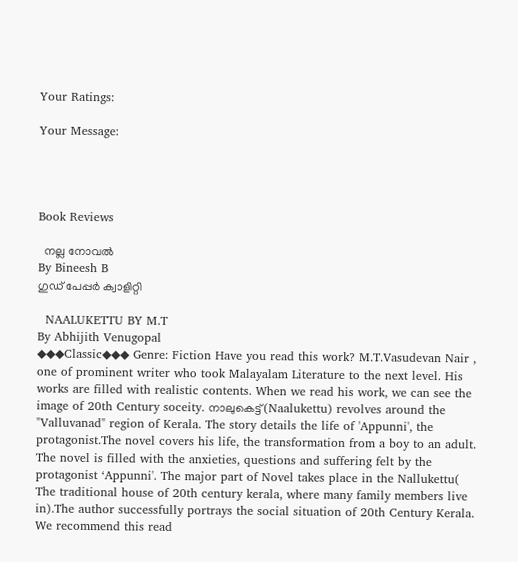Your Ratings:

Your Message:




Book Reviews

  നല്ല നോവൽ
By Bineesh B
ഗുഡ് പേപ്പർ ക്വാളിറ്റി

  NAALUKETTU BY M.T
By Abhijith Venugopal
◆◆◆Classic◆◆◆ Genre: Fiction Have you read this work? M.T.Vasudevan Nair , one of prominent writer who took Malayalam Literature to the next level. His works are filled with realistic contents. When we read his work, we can see the image of 20th Century soceity. നാലുകെട്ട്(Naalukettu) revolves around the "Valluvanad" region of Kerala. The story details the life of 'Appunni', the protagonist.The novel covers his life, the transformation from a boy to an adult. The novel is filled with the anxieties, questions and suffering felt by the protagonist ‘Appunni'. The major part of Novel takes place in the Nallukettu( The traditional house of 20th century kerala, where many family members live in).The author successfully portrays the social situation of 20th Century Kerala. We recommend this read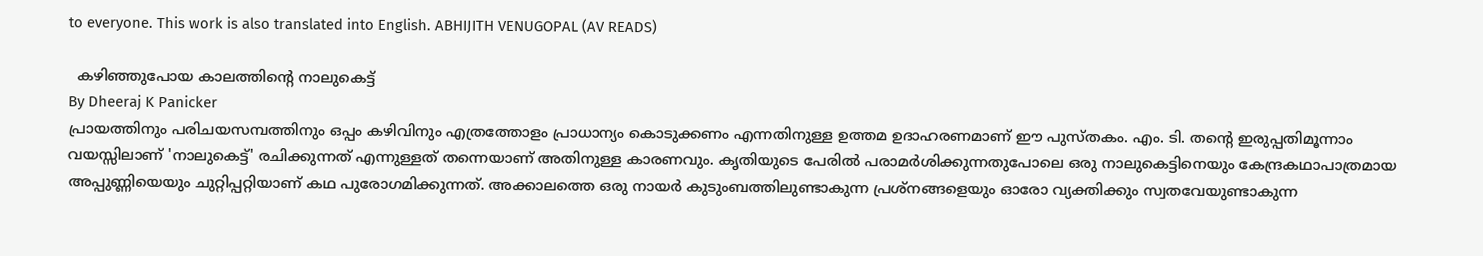to everyone. This work is also translated into English. ABHIJITH VENUGOPAL (AV READS)

  കഴിഞ്ഞുപോയ കാലത്തിന്റെ നാലുകെട്ട്
By Dheeraj K Panicker
പ്രായത്തിനും പരിചയസമ്പത്തിനും ഒപ്പം കഴിവിനും എത്രത്തോളം പ്രാധാന്യം കൊടുക്കണം എന്നതിനുള്ള ഉത്തമ ഉദാഹരണമാണ് ഈ പുസ്തകം. എം. ടി. തന്റെ ഇരുപ്പതിമൂന്നാം വയസ്സിലാണ് 'നാലുകെട്ട്' രചിക്കുന്നത് എന്നുള്ളത് തന്നെയാണ് അതിനുള്ള കാരണവും. കൃതിയുടെ പേരിൽ പരാമർശിക്കുന്നതുപോലെ ഒരു നാലുകെട്ടിനെയും കേന്ദ്രകഥാപാത്രമായ അപ്പുണ്ണിയെയും ചുറ്റിപ്പറ്റിയാണ് കഥ പുരോഗമിക്കുന്നത്. അക്കാലത്തെ ഒരു നായർ കുടുംബത്തിലുണ്ടാകുന്ന പ്രശ്നങ്ങളെയും ഓരോ വ്യക്തിക്കും സ്വതവേയുണ്ടാകുന്ന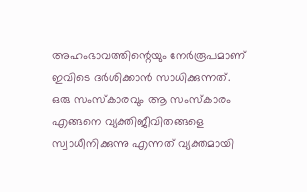അഹംഭാവത്തിന്റെയും നേർരൂപമാണ് ഇവിടെ ദർശിക്കാൻ സാധിക്കുന്നത്. ഒരു സംസ്കാരവും ആ സംസ്കാരം എങ്ങനെ വ്യക്തിജീവിതങ്ങളെ സ്വാധീനിക്കുന്നു എന്നത് വ്യക്തമായി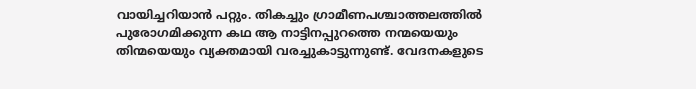വായിച്ചറിയാൻ പറ്റും. തികച്ചും ഗ്രാമീണപശ്ചാത്തലത്തിൽ പുരോഗമിക്കുന്ന കഥ ആ നാട്ടിനപ്പുറത്തെ നന്മയെയും തിന്മയെയും വ്യക്തമായി വരച്ചുകാട്ടുന്നുണ്ട്. വേദനകളുടെ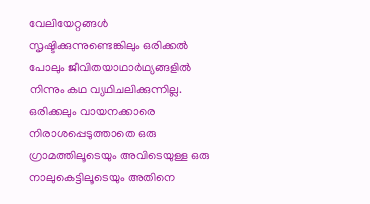വേലിയേറ്റങ്ങൾ സൃഷ്ടിക്കുന്നുണ്ടെങ്കിലും ഒരിക്കൽ പോലും ജീവിതയാഥാർഥ്യങ്ങളിൽ നിന്നും കഥ വ്യഥിചലിക്കുന്നില്ല. ഒരിക്കലും വായനക്കാരെ നിരാശപ്പെടുത്താതെ ഒരു ഗ്രാമത്തിലൂടെയും അവിടെയുള്ള ഒരു നാലുകെട്ടിലൂടെയും അതിനെ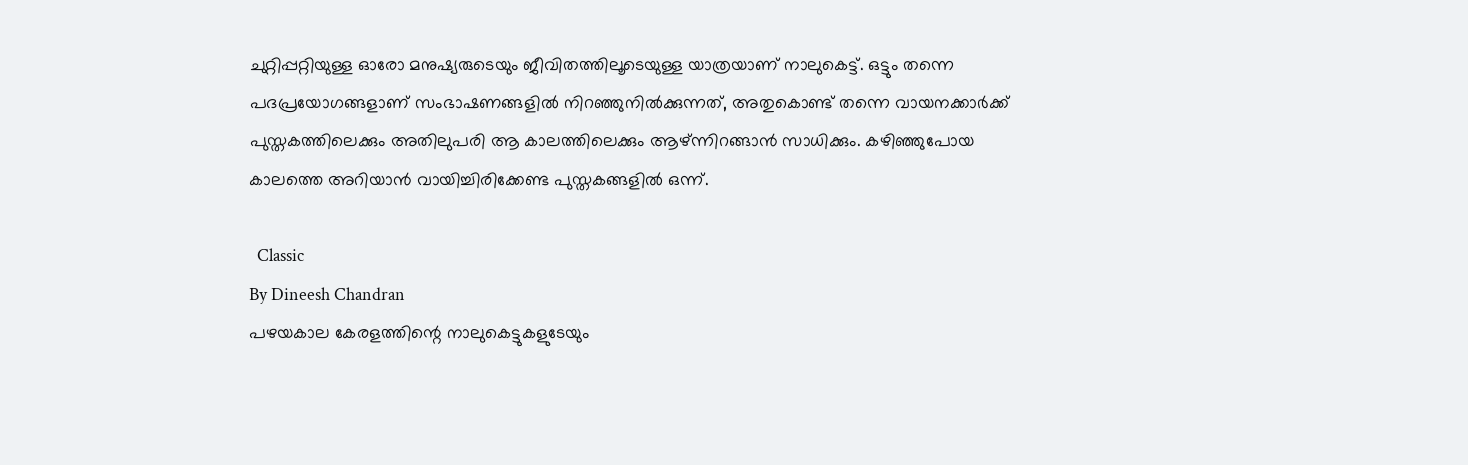ചുറ്റിപ്പറ്റിയുള്ള ഓരോ മനുഷ്യരുടെയും ജീവിതത്തിലൂടെയുള്ള യാത്രയാണ് നാലുകെട്ട്. ഒട്ടും തന്നെ പദപ്രയോഗങ്ങളാണ് സംഭാഷണങ്ങളിൽ നിറഞ്ഞുനിൽക്കുന്നത്, അതുകൊണ്ട് തന്നെ വായനക്കാർക്ക് പുസ്തകത്തിലെക്കും അതിലുപരി ആ കാലത്തിലെക്കും ആഴ്ന്നിറങ്ങാൻ സാധിക്കും. കഴിഞ്ഞുപോയ കാലത്തെ അറിയാൻ വായിച്ചിരിക്കേണ്ട പുസ്തകങ്ങളിൽ ഒന്ന്.

  Classic
By Dineesh Chandran
പഴയകാല കേരളത്തിന്റെ നാലുകെട്ടുകളുടേയും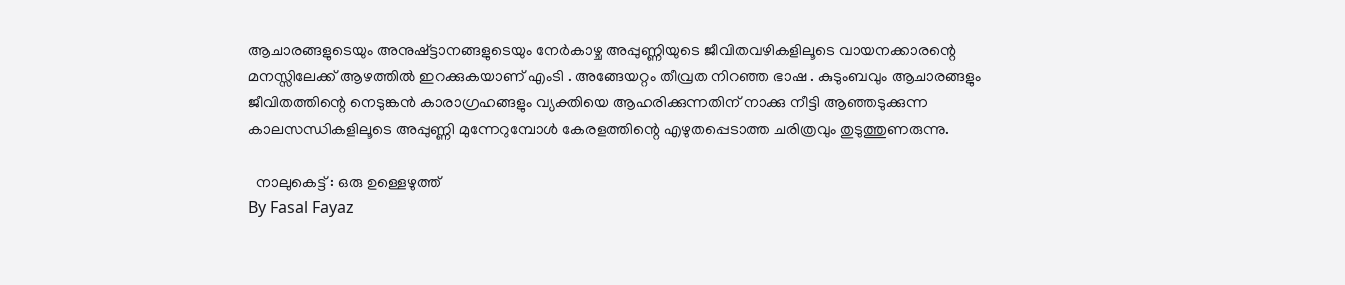ആചാരങ്ങളുടെയും അനുഷ്ട്ടാനങ്ങളുടെയും നേർകാഴ്ച അപ്പുണ്ണിയുടെ ജീവിതവഴികളിലൂടെ വായനക്കാരന്റെ മനസ്സിലേക്ക് ആഴത്തിൽ ഇറക്കുകയാണ് എംടി . അങ്ങേയറ്റം തീവ്രത നിറഞ്ഞ ഭാഷ . കുടുംബവും ആചാരങ്ങളും ജീവിതത്തിന്റെ നെടുങ്കൻ കാരാഗ്രഹങ്ങളും വ്യക്തിയെ ആഹരിക്കുന്നതിന് നാക്കു നീട്ടി ആഞ്ഞടുക്കുന്ന കാലസന്ധികളിലൂടെ അപ്പുണ്ണി മുന്നേറുമ്പോൾ കേരളത്തിന്റെ എഴുതപ്പെടാത്ത ചരിത്രവും തുടുത്തുണരുന്നു.

  നാലുകെട്ട് : ഒരു ഉള്ളെഴുത്ത്
By Fasal Fayaz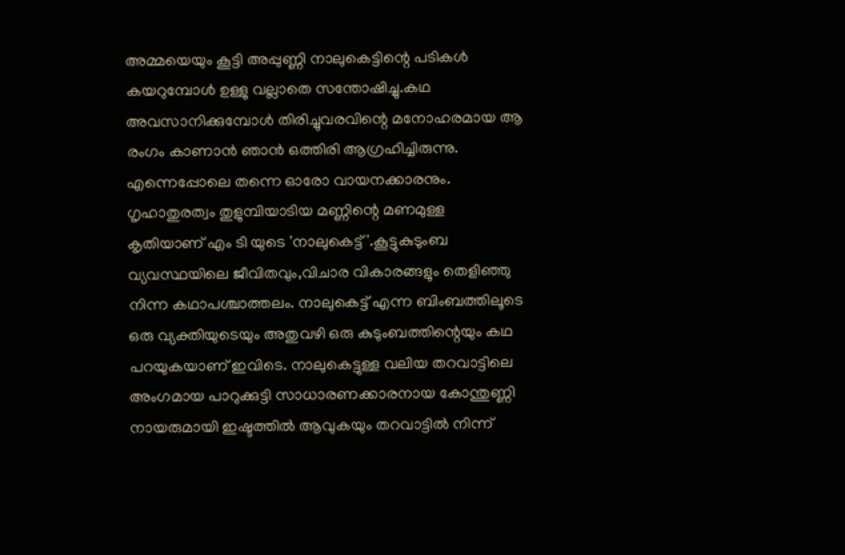അമ്മയെയും കൂട്ടി അപ്പുണ്ണി നാലുകെട്ടിന്റെ പടികൾ കയറുമ്പോൾ ഉള്ളു വല്ലാതെ സന്തോഷിച്ചു.കഥ അവസാനിക്കുമ്പോൾ തിരിച്ചുവരവിന്റെ മനോഹരമായ ആ രംഗം കാണാൻ ഞാൻ ഒത്തിരി ആഗ്രഹിച്ചിരുന്നു. എന്നെപ്പോലെ തന്നെ ഓരോ വായനക്കാരനും. ഗൃഹാതുരത്വം തുളുമ്പിയാടിയ മണ്ണിന്റെ മണമുള്ള കൃതിയാണ് എം ടി യുടെ 'നാലുകെട്ട് '.കൂട്ടുകുടുംബ വ്യവസ്ഥയിലെ ജീവിതവും,വിചാര വികാരങ്ങളും തെളിഞ്ഞു നിന്ന കഥാപശ്ചാത്തലം. നാലുകെട്ട് എന്ന ബിംബത്തിലൂടെ ഒരു വ്യക്തിയുടെയും അതുവഴി ഒരു കുടുംബത്തിന്റെയും കഥ പറയുകയാണ് ഇവിടെ. നാലുകെട്ടുള്ള വലിയ തറവാട്ടിലെ അംഗമായ പാറുക്കുട്ടി സാധാരണക്കാരനായ കോന്തുണ്ണി നായരുമായി ഇഷ്ടത്തിൽ ആവുകയും തറവാട്ടിൽ നിന്ന്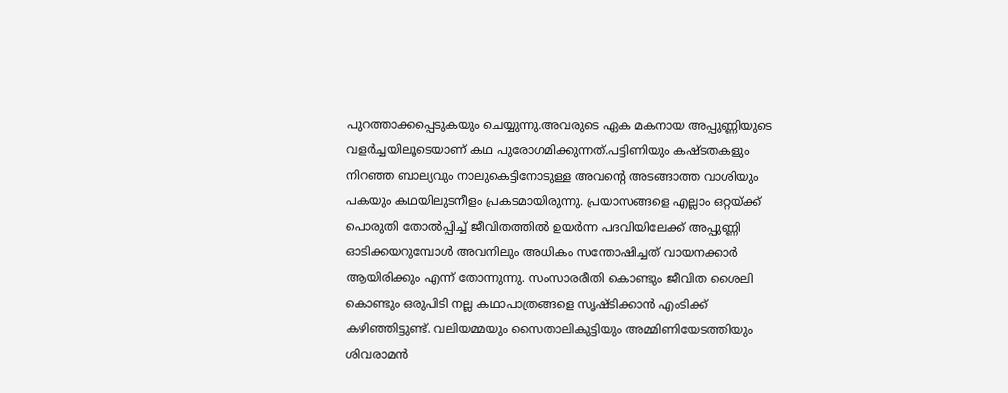പുറത്താക്കപ്പെടുകയും ചെയ്യുന്നു.അവരുടെ ഏക മകനായ അപ്പുണ്ണിയുടെ വളർച്ചയിലൂടെയാണ് കഥ പുരോഗമിക്കുന്നത്.പട്ടിണിയും കഷ്ടതകളും നിറഞ്ഞ ബാല്യവും നാലുകെട്ടിനോടുള്ള അവന്റെ അടങ്ങാത്ത വാശിയും പകയും കഥയിലുടനീളം പ്രകടമായിരുന്നു. പ്രയാസങ്ങളെ എല്ലാം ഒറ്റയ്ക്ക് പൊരുതി തോൽപ്പിച്ച് ജീവിതത്തിൽ ഉയർന്ന പദവിയിലേക്ക് അപ്പുണ്ണി ഓടിക്കയറുമ്പോൾ അവനിലും അധികം സന്തോഷിച്ചത് വായനക്കാർ ആയിരിക്കും എന്ന് തോന്നുന്നു. സംസാരരീതി കൊണ്ടും ജീവിത ശൈലി കൊണ്ടും ഒരുപിടി നല്ല കഥാപാത്രങ്ങളെ സൃഷ്ടിക്കാൻ എംടിക്ക് കഴിഞ്ഞിട്ടുണ്ട്. വലിയമ്മയും സൈതാലികുട്ടിയും അമ്മിണിയേടത്തിയും ശിവരാമൻ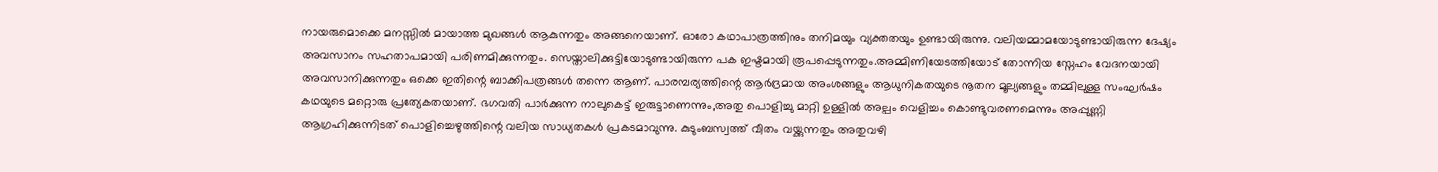നായരുമൊക്കെ മനസ്സിൽ മായാത്ത മുഖങ്ങൾ ആകുന്നതും അങ്ങനെയാണ്. ഓരോ കഥാപാത്രത്തിനും തനിമയും വ്യക്തതയും ഉണ്ടായിരുന്നു. വലിയമ്മാമയോടുണ്ടായിരുന്ന ദേഷ്യം അവസാനം സഹതാപമായി പരിണമിക്കുന്നതും. സെയ്താലിക്കുട്ടിയോടുണ്ടായിരുന്ന പക ഇഷ്ടമായി രൂപപ്പെടുന്നതും.അമ്മിണിയേടത്തിയോട് തോന്നിയ സ്നേഹം വേദനയായി അവസാനിക്കുന്നതും ഒക്കെ ഇതിന്റെ ബാക്കിപത്രങ്ങൾ തന്നെ ആണ്. പാരമ്പര്യത്തിന്റെ ആർദ്രമായ അംശങ്ങളും ആധുനികതയുടെ നൂതന മൂല്യങ്ങളും തമ്മിലുള്ള സംഘർഷം കഥയുടെ മറ്റൊരു പ്രത്യേകതയാണ്. ഭഗവതി പാർക്കുന്ന നാലുകെട്ട് ഇരുട്ടാണെന്നും,അതു പൊളിച്ചു മാറ്റി ഉള്ളിൽ അല്പം വെളിച്ചം കൊണ്ടുവരണമെന്നും അപ്പുണ്ണി ആഗ്രഹിക്കുന്നിടത് പൊളിച്ചെഴുത്തിന്റെ വലിയ സാധ്യതകൾ പ്രകടമാവുന്നു. കുടുംബസ്വത്ത് വീതം വയ്ക്കുന്നതും അതുവഴി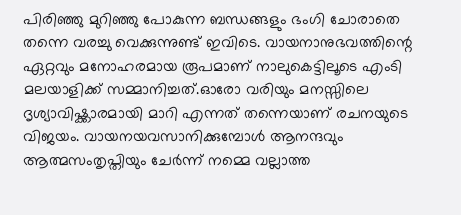പിരിഞ്ഞു മുറിഞ്ഞു പോകുന്ന ബന്ധങ്ങളും ഭംഗി ചോരാതെ തന്നെ വരച്ചു വെക്കുന്നുണ്ട് ഇവിടെ. വായനാനുഭവത്തിന്റെ ഏറ്റവും മനോഹരമായ രൂപമാണ് നാലുകെട്ടിലൂടെ എംടി മലയാളിക്ക് സമ്മാനിച്ചത്.ഓരോ വരിയും മനസ്സിലെ ദൃശ്യാവിഷ്ക്കാരമായി മാറി എന്നത് തന്നെയാണ് രചനയുടെ വിജയം. വായനയവസാനിക്കുമ്പോൾ ആനന്ദവും ആത്മസംതൃപ്തിയും ചേർന്ന് നമ്മെ വല്ലാത്ത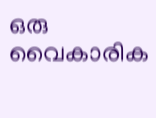ഒരു വൈകാരിക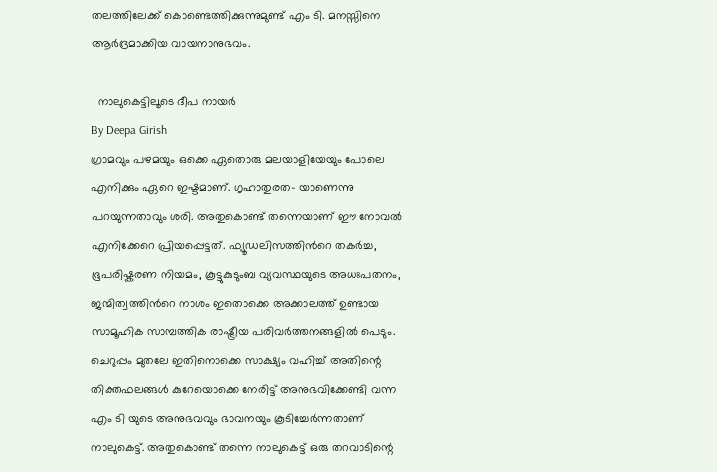തലത്തിലേക്ക് കൊണ്ടെത്തിക്കുന്നുമുണ്ട് എം ടി. മനസ്സിനെ ആർദ്രമാക്കിയ വായനാനുഭവം.

  നാലുകെട്ടിലൂടെ ദീപ നായർ
By Deepa Girish
ഗ്രാമവും പഴമയും ഒക്കെ ഏതൊരു മലയാളിയേയും പോലെ എനിക്കും ഏറെ ഇഷ്ടമാണ്. ഗൃഹാതുരത- യാണെന്നു പറയുന്നതാവും ശരി. അതുകൊണ്ട് തന്നെയാണ് ഈ നോവൽ എനിക്കേറെ പ്രിയപ്പെട്ടത്. ഫ്യൂഡലിസത്തിൻറെ തകർച്ച, ഭൂപരിഷ്കരണ നിയമം, കൂട്ടുകുടുംബ വ്യവസ്ഥയുടെ അധഃപതനം, ജന്മിത്വത്തിൻറെ നാശം ഇതൊക്കെ അക്കാലത്ത് ഉണ്ടായ സാമൂഹിക സാമ്പത്തിക രാഷ്ട്രീയ പരിവർത്തനങ്ങളിൽ പെടും. ചെറുപ്പം മുതലേ ഇതിനൊക്കെ സാക്ഷ്യം വഹിച്ച് അതിന്റെ തിക്തഫലങ്ങൾ കുറേയൊക്കെ നേരിട്ട് അനുഭവിക്കേണ്ടി വന്ന എം ടി യുടെ അനുഭവവും ഭാവനയും കൂടിച്ചേർന്നതാണ് നാലുകെട്ട്. അതുകൊണ്ട് തന്നെ നാലുകെട്ട് ഒരു തറവാടിന്റെ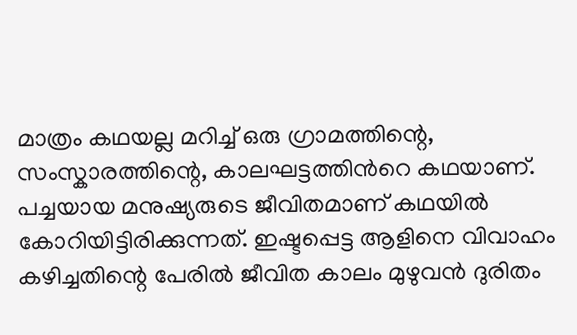മാത്രം കഥയല്ല മറിച്ച് ഒരു ഗ്രാമത്തിന്റെ, സംസ്കാരത്തിന്റെ, കാലഘട്ടത്തിൻറെ കഥയാണ്. പച്ചയായ മനുഷ്യരുടെ ജീവിതമാണ് കഥയിൽ കോറിയിട്ടിരിക്കുന്നത്. ഇഷ്ടപ്പെട്ട ആളിനെ വിവാഹം കഴിച്ചതിന്റെ പേരിൽ ജീവിത കാലം മുഴുവൻ ദുരിതം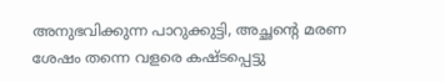അനുഭവിക്കുന്ന പാറുക്കുട്ടി, അച്ഛന്റെ മരണ ശേഷം തന്നെ വളരെ കഷ്ടപ്പെട്ടു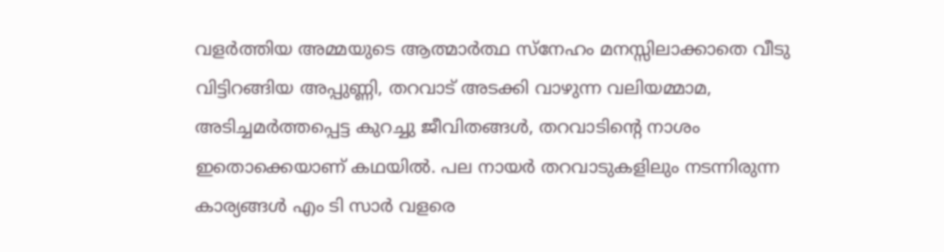വളർത്തിയ അമ്മയുടെ ആത്മാർത്ഥ സ്നേഹം മനസ്സിലാക്കാതെ വീടു വിട്ടിറങ്ങിയ അപ്പുണ്ണി, തറവാട് അടക്കി വാഴുന്ന വലിയമ്മാമ, അടിച്ചമർത്തപ്പെട്ട കുറച്ചു ജീവിതങ്ങൾ, തറവാടിന്റെ നാശം ഇതൊക്കെയാണ് കഥയിൽ. പല നായർ തറവാടുകളിലും നടന്നിരുന്ന കാര്യങ്ങൾ എം ടി സാർ വളരെ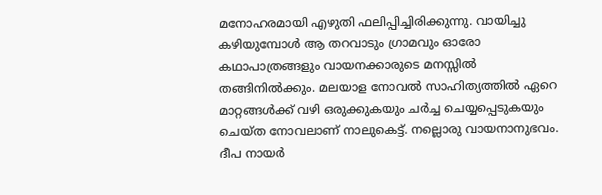മനോഹരമായി എഴുതി ഫലിപ്പിച്ചിരിക്കുന്നു. വായിച്ചു കഴിയുമ്പോൾ ആ തറവാടും ഗ്രാമവും ഓരോ കഥാപാത്രങ്ങളും വായനക്കാരുടെ മനസ്സിൽ തങ്ങിനിൽക്കും. മലയാള നോവൽ സാഹിത്യത്തിൽ ഏറെ മാറ്റങ്ങൾക്ക് വഴി ഒരുക്കുകയും ചർച്ച ചെയ്യപ്പെടുകയും ചെയ്ത നോവലാണ് നാലുകെട്ട്. നല്ലൊരു വായനാനുഭവം. ദീപ നായർ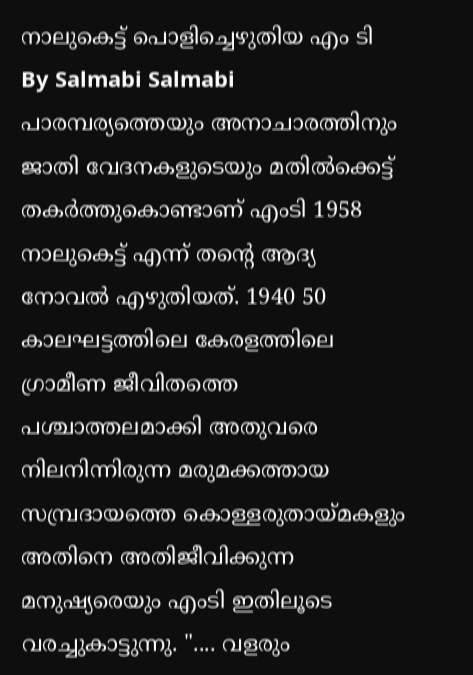നാലുകെട്ട് പൊളിച്ചെഴുതിയ എം ടി
By Salmabi Salmabi
പാരമ്പര്യത്തെയും അനാചാരത്തിനും ജാതി വേദനകളുടെയും മതിൽക്കെട്ട് തകർത്തുകൊണ്ടാണ് എംടി 1958 നാലുകെട്ട് എന്ന് തന്റെ ആദ്യ നോവൽ എഴുതിയത്. 1940 50 കാലഘട്ടത്തിലെ കേരളത്തിലെ ഗ്രാമീണ ജീവിതത്തെ പശ്ചാത്തലമാക്കി അതുവരെ നിലനിന്നിരുന്ന മരുമക്കത്തായ സമ്പ്രദായത്തെ കൊള്ളരുതായ്മകളും അതിനെ അതിജീവിക്കുന്ന മനുഷ്യരെയും എംടി ഇതിലൂടെ വരച്ചുകാട്ടുന്നു. ".... വളരും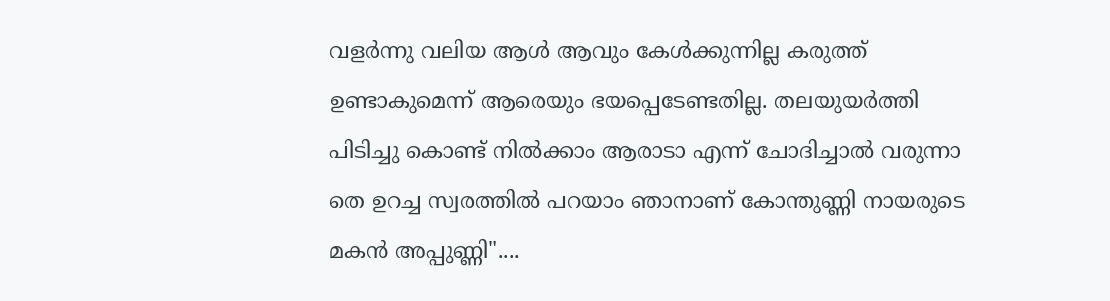വളർന്നു വലിയ ആൾ ആവും കേൾക്കുന്നില്ല കരുത്ത് ഉണ്ടാകുമെന്ന് ആരെയും ഭയപ്പെടേണ്ടതില്ല. തലയുയർത്തി പിടിച്ചു കൊണ്ട് നിൽക്കാം ആരാടാ എന്ന് ചോദിച്ചാൽ വരുന്നാ തെ ഉറച്ച സ്വരത്തിൽ പറയാം ഞാനാണ് കോന്തുണ്ണി നായരുടെ മകൻ അപ്പുണ്ണി"....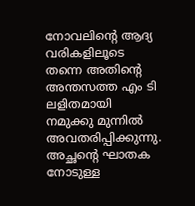നോവലിന്റെ ആദ്യ വരികളിലൂടെ തന്നെ അതിന്റെ അന്തസത്ത എം ടി ലളിതമായി നമുക്കു മുന്നിൽ അവതരിപ്പിക്കുന്നു. അച്ഛന്റെ ഘാതക നോടുള്ള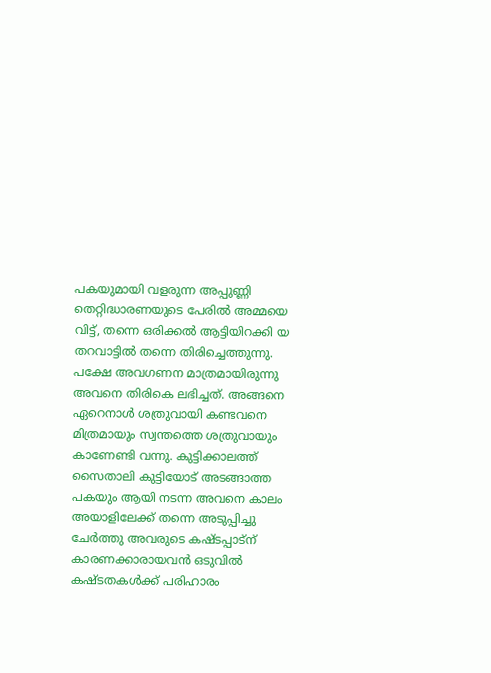പകയുമായി വളരുന്ന അപ്പുണ്ണി തെറ്റിദ്ധാരണയുടെ പേരിൽ അമ്മയെ വിട്ട്, തന്നെ ഒരിക്കൽ ആട്ടിയിറക്കി യ തറവാട്ടിൽ തന്നെ തിരിച്ചെത്തുന്നു. പക്ഷേ അവഗണന മാത്രമായിരുന്നു അവനെ തിരികെ ലഭിച്ചത്. അങ്ങനെ ഏറെനാൾ ശത്രുവായി കണ്ടവനെ മിത്രമായും സ്വന്തത്തെ ശത്രുവായും കാണേണ്ടി വന്നു. കുട്ടിക്കാലത്ത് സൈതാലി കുട്ടിയോട് അടങ്ങാത്ത പകയും ആയി നടന്ന അവനെ കാലം അയാളിലേക്ക് തന്നെ അടുപ്പിച്ചു ചേർത്തു അവരുടെ കഷ്ടപ്പാട്ന് കാരണക്കാരായവൻ ഒടുവിൽ കഷ്ടതകൾക്ക് പരിഹാരം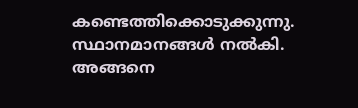കണ്ടെത്തിക്കൊടുക്കുന്നു. സ്ഥാനമാനങ്ങൾ നൽകി. അങ്ങനെ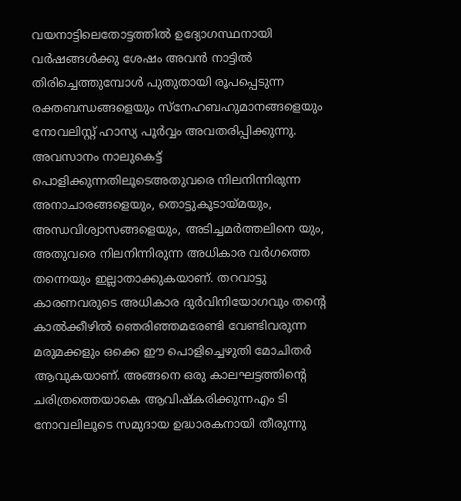വയനാട്ടിലെതോട്ടത്തിൽ ഉദ്യോഗസ്ഥനായി വർഷങ്ങൾക്കു ശേഷം അവൻ നാട്ടിൽ തിരിച്ചെത്തുമ്പോൾ പുതുതായി രൂപപ്പെടുന്ന രക്തബന്ധങ്ങളെയും സ്നേഹബഹുമാനങ്ങളെയും നോവലിസ്റ്റ് ഹാസ്യ പൂർവ്വം അവതരിപ്പിക്കുന്നു. അവസാനം നാലുകെട്ട് പൊളിക്കുന്നതിലൂടെഅതുവരെ നിലനിന്നിരുന്ന അനാചാരങ്ങളെയും, തൊട്ടുകൂടായ്മയും, അന്ധവിശ്വാസങ്ങളെയും, അടിച്ചമർത്തലിനെ യും, അതുവരെ നിലനിന്നിരുന്ന അധികാര വർഗത്തെ തന്നെയും ഇല്ലാതാക്കുകയാണ്. തറവാട്ടു കാരണവരുടെ അധികാര ദുർവിനിയോഗവും തന്റെ കാൽക്കീഴിൽ ഞെരിഞ്ഞമരേണ്ടി വേണ്ടിവരുന്ന മരുമക്കളും ഒക്കെ ഈ പൊളിച്ചെഴുതി മോചിതർ ആവുകയാണ്. അങ്ങനെ ഒരു കാലഘട്ടത്തിന്റെ ചരിത്രത്തെയാകെ ആവിഷ്കരിക്കുന്നഎം ടി നോവലിലൂടെ സമുദായ ഉദ്ധാരകനായി തീരുന്നു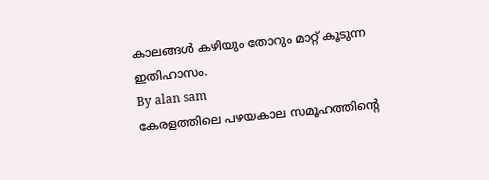കാലങ്ങൾ കഴിയും തോറും മാറ്റ് കൂടുന്ന ഇതിഹാസം.
By alan sam
കേരളത്തിലെ പഴയകാല സമൂഹത്തിന്റെ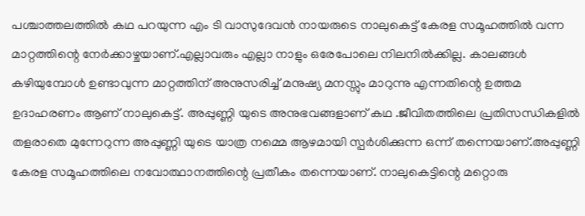പശ്ചാത്തലത്തിൽ കഥ പറയുന്ന എം ടി വാസുദേവൻ നായരുടെ നാലുകെട്ട് കേരള സമൂഹത്തിൽ വന്ന മാറ്റത്തിന്റെ നേർക്കാഴ്ചയാണ്.എല്ലാവരും എല്ലാ നാളും ഒരേപോലെ നിലനിൽക്കില്ല. കാലങ്ങൾ കഴിയുമ്പോൾ ഉണ്ടാവുന്ന മാറ്റത്തിന് അനുസരിച്ച് മനുഷ്യ മനസ്സും മാറുന്നു എന്നതിന്റെ ഉത്തമ ഉദാഹരണം ആണ് നാലുകെട്ട്. അപ്പുണ്ണി യുടെ അനുഭവങ്ങളാണ് കഥ .ജീവിതത്തിലെ പ്രതിസന്ധികളിൽ തളരാതെ മുന്നേറുന്ന അപ്പുണ്ണി യുടെ യാത്ര നമ്മെ ആഴമായി സ്പർശിക്കുന്ന ഒന്ന് തന്നെയാണ്.അപ്പുണ്ണി കേരള സമൂഹത്തിലെ നവോത്ഥാനത്തിന്റെ പ്രതീകം തന്നെയാണ്. നാലുകെട്ടിന്റെ മറ്റൊരു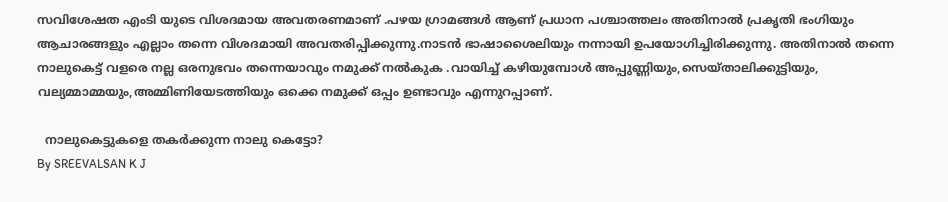സവിശേഷത എംടി യുടെ വിശദമായ അവതരണമാണ് .പഴയ ഗ്രാമങ്ങൾ ആണ് പ്രധാന പശ്ചാത്തലം അതിനാൽ പ്രകൃതി ഭംഗിയും ആചാരങ്ങളും എല്ലാം തന്നെ വിശദമായി അവതരിപ്പിക്കുന്നു.നാടൻ ഭാഷാശൈലിയും നന്നായി ഉപയോഗിച്ചിരിക്കുന്നു. അതിനാൽ തന്നെ നാലുകെട്ട് വളരെ നല്ല ഒരനുഭവം തന്നെയാവും നമുക്ക് നൽകുക .വായിച്ച് കഴിയുമ്പോൾ അപ്പുണ്ണിയും,സെയ്താലിക്കുട്ടിയും, വല്യമ്മാമ്മയും,അമ്മിണിയേടത്തിയും ഒക്കെ നമുക്ക് ഒപ്പം ഉണ്ടാവും എന്നുറപ്പാണ്.

  നാലുകെട്ടുകളെ തകർക്കുന്ന നാലു കെട്ടോ?
By SREEVALSAN K J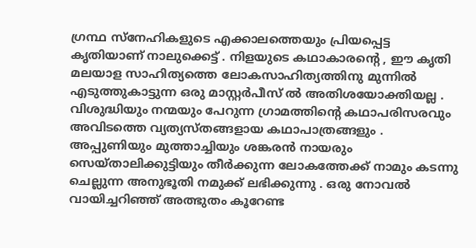ഗ്രന്ഥ സ്നേഹികളുടെ എക്കാലത്തെയും പ്രിയപ്പെട്ട കൃതിയാണ് നാലുക്കെട്ട് . നിളയുടെ കഥാകാരൻ്റെ , ഈ കൃതി മലയാള സാഹിത്യത്തെ ലോകസാഹിത്യത്തിനു മുന്നിൽ എടുത്തുകാട്ടുന്ന ഒരു മാസ്റ്റർപീസ് ൽ അതിശയോക്തിയല്ല . വിശുദ്ധിയും നന്മയും പേറുന്ന ഗ്രാമത്തിൻ്റെ കഥാപരിസരവും അവിടത്തെ വ്യത്യസ്തങ്ങളായ കഥാപാത്രങ്ങളും . അപ്പുണിയും മുത്താച്ചിയും ശങ്കരൻ നായരും സെയ്താലിക്കുട്ടിയും തീർക്കുന്ന ലോകത്തേക്ക് നാമും കടന്നു ചെല്ലുന്ന അനുഭൂതി നമുക്ക് ലഭിക്കുന്നു . ഒരു നോവൽ വായിച്ചറിഞ്ഞ് അത്ഭുതം കൂറേണ്ട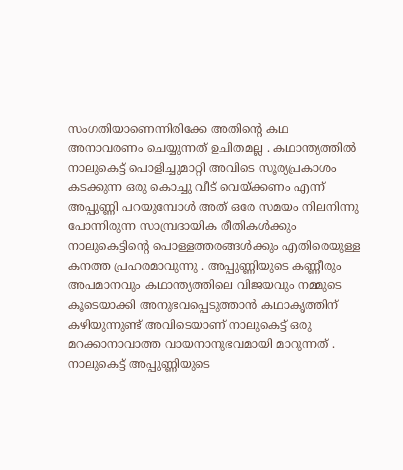സംഗതിയാണെന്നിരിക്കേ അതിൻ്റെ കഥ അനാവരണം ചെയ്യുന്നത് ഉചിതമല്ല . കഥാന്ത്യത്തിൽ നാലുകെട്ട് പൊളിച്ചുമാറ്റി അവിടെ സൂര്യപ്രകാശം കടക്കുന്ന ഒരു കൊച്ചു വീട് വെയ്ക്കണം എന്ന് അപ്പുണ്ണി പറയുമ്പോൾ അത് ഒരേ സമയം നിലനിന്നു പോന്നിരുന്ന സാമ്പ്രദായിക രീതികൾക്കും നാലുകെട്ടിൻ്റെ പൊള്ളത്തരങ്ങൾക്കും എതിരെയുള്ള കനത്ത പ്രഹരമാവുന്നു . അപ്പുണ്ണിയുടെ കണ്ണീരും അപമാനവും കഥാന്ത്യത്തിലെ വിജയവും നമ്മുടെ കൂടെയാക്കി അനുഭവപ്പെടുത്താൻ കഥാകൃത്തിന് കഴിയുന്നുണ്ട് അവിടെയാണ് നാലുകെട്ട് ഒരു മറക്കാനാവാത്ത വായനാനുഭവമായി മാറുന്നത് . നാലുകെട്ട് അപ്പുണ്ണിയുടെ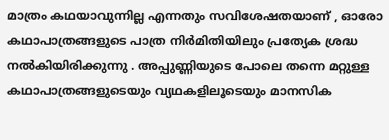മാത്രം കഥയാവുന്നില്ല എന്നതും സവിശേഷതയാണ് , ഓരോ കഥാപാത്രങ്ങളുടെ പാത്ര നിർമിതിയിലും പ്രത്യേക ശ്രദ്ധ നൽകിയിരിക്കുന്നു . അപ്പുണ്ണിയുടെ പോലെ തന്നെ മറ്റുള്ള കഥാപാത്രങ്ങളുടെയും വ്യഥകളിലൂടെയും മാനസിക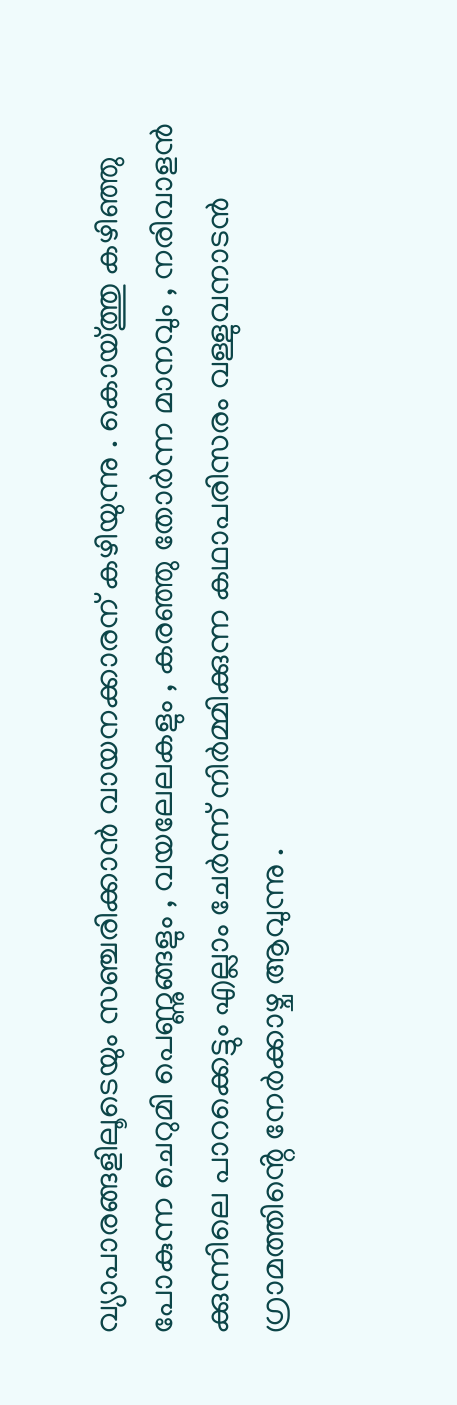വ്യാപാരങ്ങളിലൂടെയും സഞ്ചരിക്കാൻ വായനക്കാരന് കഴിയുന്നു . കൊയ്ത്തു കഴിഞ്ഞു പോകുന്ന ചെറുമി പെണ്ണുങ്ങളും , വയലേലകളും , കരഞ്ഞു തോർന്ന മാനവും , നരിവാളൻ ക്കുന്നിലെ പാറക്കെട്ടും എല്ലാം ചേർന്ന് നിർമ്മിക്കുന്ന കഥാപരിസരം വള്ളുവനാടൻ ഗ്രാമത്തിൻ്റെ നേർക്കാഴ്ച ആവുന്നു .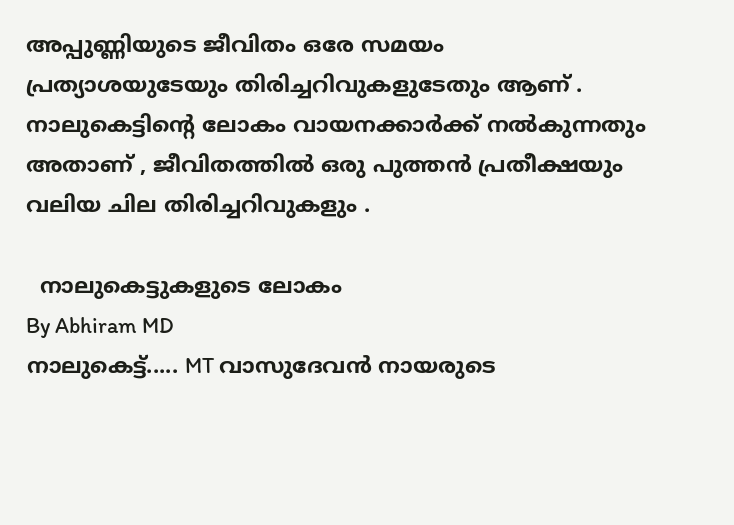അപ്പുണ്ണിയുടെ ജീവിതം ഒരേ സമയം പ്രത്യാശയുടേയും തിരിച്ചറിവുകളുടേതും ആണ് . നാലുകെട്ടിൻ്റെ ലോകം വായനക്കാർക്ക് നൽകുന്നതും അതാണ് , ജീവിതത്തിൽ ഒരു പുത്തൻ പ്രതീക്ഷയും വലിയ ചില തിരിച്ചറിവുകളും .

  നാലുകെട്ടുകളുടെ ലോകം
By Abhiram MD
നാലുകെട്ട്..... MT വാസുദേവൻ നായരുടെ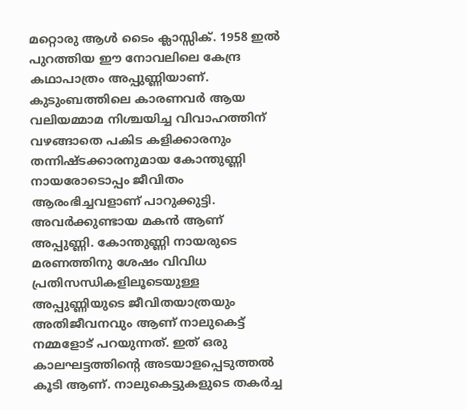മറ്റൊരു ആൾ ടൈം ക്ലാസ്സിക്‌. 1958 ഇൽ പുറത്തിയ ഈ നോവലിലെ കേന്ദ്ര കഥാപാത്രം അപ്പുണ്ണിയാണ്. കുടുംബത്തിലെ കാരണവർ ആയ വലിയമ്മാമ നിശ്ചയിച്ച വിവാഹത്തിന് വഴങ്ങാതെ പകിട കളിക്കാരനും തന്നിഷ്ടക്കാരനുമായ കോന്തുണ്ണി നായരോടൊപ്പം ജീവിതം ആരംഭിച്ചവളാണ് പാറുക്കുട്ടി. അവർക്കുണ്ടായ മകൻ ആണ് അപ്പുണ്ണി. കോന്തുണ്ണി നായരുടെ മരണത്തിനു ശേഷം വിവിധ പ്രതിസന്ധികളിലൂടെയുള്ള അപ്പുണ്ണിയുടെ ജീവിതയാത്രയും അതിജീവനവും ആണ് നാലുകെട്ട് നമ്മളോട് പറയുന്നത്. ഇത് ഒരു കാലഘട്ടത്തിന്റെ അടയാളപ്പെടുത്തൽ കൂടി ആണ്. നാലുകെട്ടുകളുടെ തകർച്ച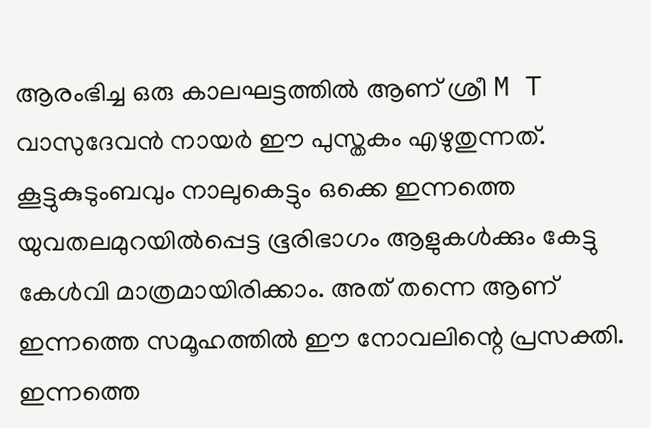ആരംഭിച്ച ഒരു കാലഘട്ടത്തിൽ ആണ് ശ്രീ M T വാസുദേവൻ നായർ ഈ പുസ്തകം എഴുതുന്നത്. കൂട്ടുകുടുംബവും നാലുകെട്ടും ഒക്കെ ഇന്നത്തെ യുവതലമുറയിൽപ്പെട്ട ഭൂരിഭാഗം ആളുകൾക്കും കേട്ടു കേൾവി മാത്രമായിരിക്കാം. അത് തന്നെ ആണ് ഇന്നത്തെ സമൂഹത്തിൽ ഈ നോവലിന്റെ പ്രസക്തി. ഇന്നത്തെ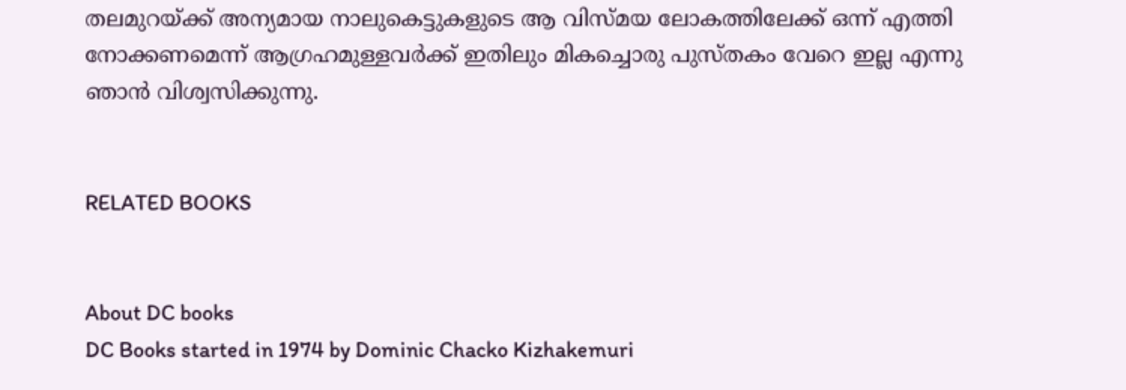തലമുറയ്ക്ക് അന്യമായ നാലുകെട്ടുകളുടെ ആ വിസ്മയ ലോകത്തിലേക്ക് ഒന്ന് എത്തി നോക്കണമെന്ന് ആഗ്രഹമുള്ളവർക്ക് ഇതിലും മികച്ചൊരു പുസ്തകം വേറെ ഇല്ല എന്നു ഞാൻ വിശ്വസിക്കുന്നു.


RELATED BOOKS


About DC books
DC Books started in 1974 by Dominic Chacko Kizhakemuri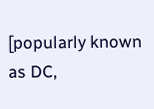[popularly known as DC,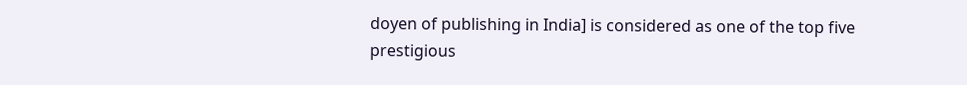doyen of publishing in India] is considered as one of the top five prestigious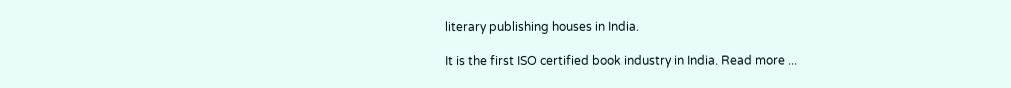literary publishing houses in India.

It is the first ISO certified book industry in India. Read more ...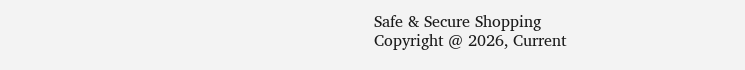Safe & Secure Shopping
Copyright @ 2026, Current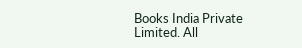Books India Private Limited. All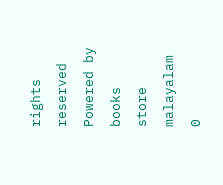rights reserved
Powered by books store malayalam
0